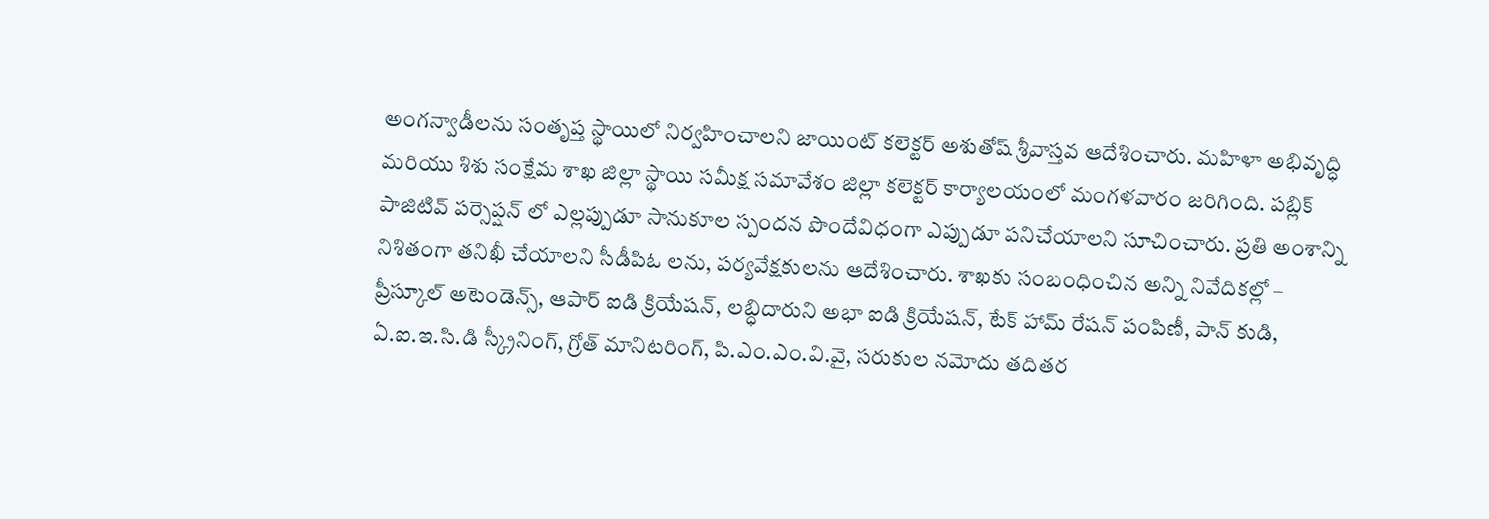అంగన్వాడీలను సంతృప్త స్థాయిలో నిర్వహించాలని జాయింట్ కలెక్టర్ అశుతోష్ శ్రీవాస్తవ ఆదేశించారు. మహిళా అభివృద్ధి మరియు శిశు సంక్షేమ శాఖ జిల్లా స్థాయి సమీక్ష సమావేశం జిల్లా కలెక్టర్ కార్యాలయంలో మంగళవారం జరిగింది. పబ్లిక్ పాజిటివ్ పర్సెప్షన్ లో ఎల్లప్పుడూ సానుకూల స్పందన పొందేవిధంగా ఎప్పుడూ పనిచేయాలని సూచించారు. ప్రతి అంశాన్ని నిశితంగా తనిఖీ చేయాలని సీడీపిఓ లను, పర్యవేక్షకులను ఆదేశించారు. శాఖకు సంబంధించిన అన్ని నివేదికల్లో – ప్రీస్కూల్ అటెండెన్స్, ఆపార్ ఐడి క్రియేషన్, లబ్ధిదారుని అభా ఐడి క్రియేషన్, టేక్ హామ్ రేషన్ పంపిణీ, పాన్ కుడి, ఏ.ఐ.ఇ.సి.డి స్క్రీనింగ్, గ్రోత్ మానిటరింగ్, పి.ఎం.ఎం.వి.వై, సరుకుల నమోదు తదితర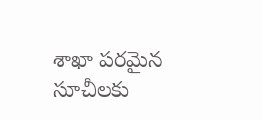శాఖా పరమైన సూచీలకు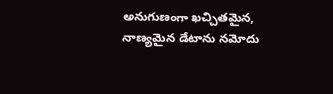అనుగుణంగా ఖచ్చితమైన, నాణ్యమైన డేటాను నమోదు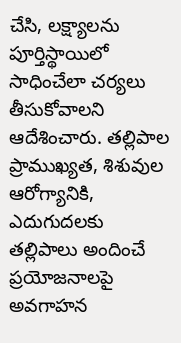చేసి, లక్ష్యాలను పూర్తిస్థాయిలో సాధించేలా చర్యలు తీసుకోవాలని ఆదేశించారు. తల్లిపాల ప్రాముఖ్యత, శిశువుల ఆరోగ్యానికి, ఎదుగుదలకు తల్లిపాలు అందించే ప్రయోజనాలపై అవగాహన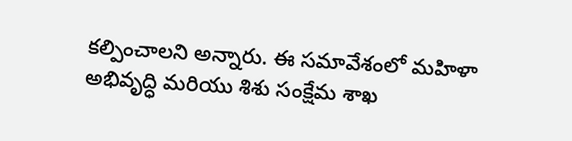కల్పించాలని అన్నారు. ఈ సమావేశంలో మహిళా అభివృద్ధి మరియు శిశు సంక్షేమ శాఖ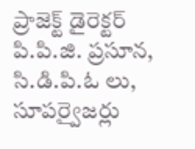ప్రాజెక్ట్ డైరెక్టర్ పి.పి.జి. ప్రసూన, సి.డి.పి.ఓ లు, సూపర్వైజర్లు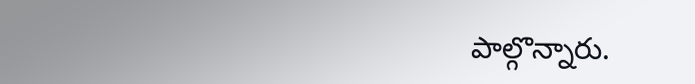పాల్గొన్నారు.